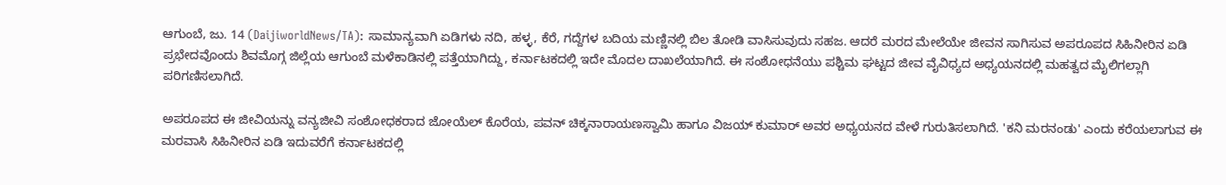ಆಗುಂಬೆ, ಜು. 14 (DaijiworldNews/TA): ಸಾಮಾನ್ಯವಾಗಿ ಏಡಿಗಳು ನದಿ, ಹಳ್ಳ, ಕೆರೆ, ಗದ್ದೆಗಳ ಬದಿಯ ಮಣ್ಣಿನಲ್ಲಿ ಬಿಲ ತೋಡಿ ವಾಸಿಸುವುದು ಸಹಜ. ಆದರೆ ಮರದ ಮೇಲೆಯೇ ಜೀವನ ಸಾಗಿಸುವ ಅಪರೂಪದ ಸಿಹಿನೀರಿನ ಏಡಿ ಪ್ರಭೇದವೊಂದು ಶಿವಮೊಗ್ಗ ಜಿಲ್ಲೆಯ ಆಗುಂಬೆ ಮಳೆಕಾಡಿನಲ್ಲಿ ಪತ್ತೆಯಾಗಿದ್ದು, ಕರ್ನಾಟಕದಲ್ಲಿ ಇದೇ ಮೊದಲ ದಾಖಲೆಯಾಗಿದೆ. ಈ ಸಂಶೋಧನೆಯು ಪಶ್ಚಿಮ ಘಟ್ಟದ ಜೀವ ವೈವಿಧ್ಯದ ಅಧ್ಯಯನದಲ್ಲಿ ಮಹತ್ವದ ಮೈಲಿಗಲ್ಲಾಗಿ ಪರಿಗಣಿಸಲಾಗಿದೆ.

ಅಪರೂಪದ ಈ ಜೀವಿಯನ್ನು ವನ್ಯಜೀವಿ ಸಂಶೋಧಕರಾದ ಜೋಯೆಲ್ ಕೊರೆಯ, ಪವನ್ ಚಿಕ್ಕನಾರಾಯಣಸ್ವಾಮಿ ಹಾಗೂ ವಿಜಯ್ ಕುಮಾರ್ ಅವರ ಅಧ್ಯಯನದ ವೇಳೆ ಗುರುತಿಸಲಾಗಿದೆ. 'ಕನಿ ಮರನಂಡು' ಎಂದು ಕರೆಯಲಾಗುವ ಈ ಮರವಾಸಿ ಸಿಹಿನೀರಿನ ಏಡಿ ಇದುವರೆಗೆ ಕರ್ನಾಟಕದಲ್ಲಿ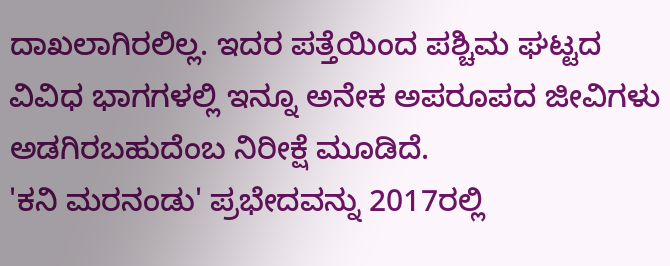ದಾಖಲಾಗಿರಲಿಲ್ಲ. ಇದರ ಪತ್ತೆಯಿಂದ ಪಶ್ಚಿಮ ಘಟ್ಟದ ವಿವಿಧ ಭಾಗಗಳಲ್ಲಿ ಇನ್ನೂ ಅನೇಕ ಅಪರೂಪದ ಜೀವಿಗಳು ಅಡಗಿರಬಹುದೆಂಬ ನಿರೀಕ್ಷೆ ಮೂಡಿದೆ.
'ಕನಿ ಮರನಂಡು' ಪ್ರಭೇದವನ್ನು 2017ರಲ್ಲಿ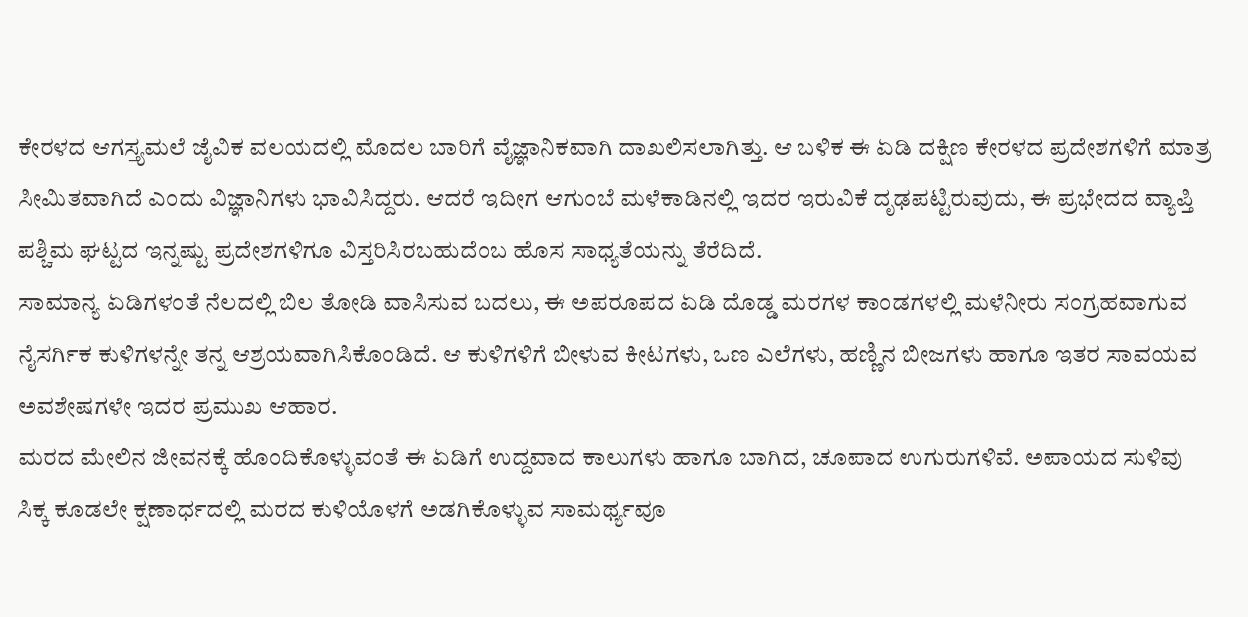ಕೇರಳದ ಆಗಸ್ತ್ಯಮಲೆ ಜೈವಿಕ ವಲಯದಲ್ಲಿ ಮೊದಲ ಬಾರಿಗೆ ವೈಜ್ಞಾನಿಕವಾಗಿ ದಾಖಲಿಸಲಾಗಿತ್ತು. ಆ ಬಳಿಕ ಈ ಏಡಿ ದಕ್ಷಿಣ ಕೇರಳದ ಪ್ರದೇಶಗಳಿಗೆ ಮಾತ್ರ ಸೀಮಿತವಾಗಿದೆ ಎಂದು ವಿಜ್ಞಾನಿಗಳು ಭಾವಿಸಿದ್ದರು. ಆದರೆ ಇದೀಗ ಆಗುಂಬೆ ಮಳೆಕಾಡಿನಲ್ಲಿ ಇದರ ಇರುವಿಕೆ ದೃಢಪಟ್ಟಿರುವುದು, ಈ ಪ್ರಭೇದದ ವ್ಯಾಪ್ತಿ ಪಶ್ಚಿಮ ಘಟ್ಟದ ಇನ್ನಷ್ಟು ಪ್ರದೇಶಗಳಿಗೂ ವಿಸ್ತರಿಸಿರಬಹುದೆಂಬ ಹೊಸ ಸಾಧ್ಯತೆಯನ್ನು ತೆರೆದಿದೆ.
ಸಾಮಾನ್ಯ ಏಡಿಗಳಂತೆ ನೆಲದಲ್ಲಿ ಬಿಲ ತೋಡಿ ವಾಸಿಸುವ ಬದಲು, ಈ ಅಪರೂಪದ ಏಡಿ ದೊಡ್ಡ ಮರಗಳ ಕಾಂಡಗಳಲ್ಲಿ ಮಳೆನೀರು ಸಂಗ್ರಹವಾಗುವ ನೈಸರ್ಗಿಕ ಕುಳಿಗಳನ್ನೇ ತನ್ನ ಆಶ್ರಯವಾಗಿಸಿಕೊಂಡಿದೆ. ಆ ಕುಳಿಗಳಿಗೆ ಬೀಳುವ ಕೀಟಗಳು, ಒಣ ಎಲೆಗಳು, ಹಣ್ಣಿನ ಬೀಜಗಳು ಹಾಗೂ ಇತರ ಸಾವಯವ ಅವಶೇಷಗಳೇ ಇದರ ಪ್ರಮುಖ ಆಹಾರ.
ಮರದ ಮೇಲಿನ ಜೀವನಕ್ಕೆ ಹೊಂದಿಕೊಳ್ಳುವಂತೆ ಈ ಏಡಿಗೆ ಉದ್ದವಾದ ಕಾಲುಗಳು ಹಾಗೂ ಬಾಗಿದ, ಚೂಪಾದ ಉಗುರುಗಳಿವೆ. ಅಪಾಯದ ಸುಳಿವು ಸಿಕ್ಕ ಕೂಡಲೇ ಕ್ಷಣಾರ್ಧದಲ್ಲಿ ಮರದ ಕುಳಿಯೊಳಗೆ ಅಡಗಿಕೊಳ್ಳುವ ಸಾಮರ್ಥ್ಯವೂ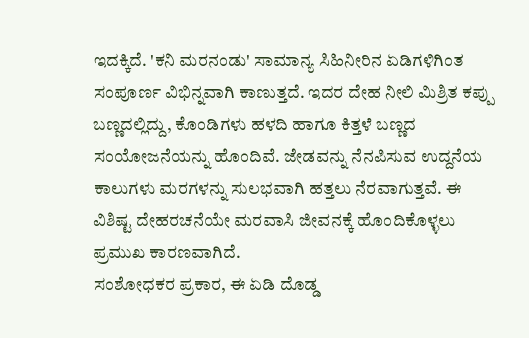ಇದಕ್ಕಿದೆ. 'ಕನಿ ಮರನಂಡು' ಸಾಮಾನ್ಯ ಸಿಹಿನೀರಿನ ಏಡಿಗಳಿಗಿಂತ ಸಂಪೂರ್ಣ ವಿಭಿನ್ನವಾಗಿ ಕಾಣುತ್ತದೆ. ಇದರ ದೇಹ ನೀಲಿ ಮಿಶ್ರಿತ ಕಪ್ಪು ಬಣ್ಣದಲ್ಲಿದ್ದು, ಕೊಂಡಿಗಳು ಹಳದಿ ಹಾಗೂ ಕಿತ್ತಳೆ ಬಣ್ಣದ ಸಂಯೋಜನೆಯನ್ನು ಹೊಂದಿವೆ. ಜೇಡವನ್ನು ನೆನಪಿಸುವ ಉದ್ದನೆಯ ಕಾಲುಗಳು ಮರಗಳನ್ನು ಸುಲಭವಾಗಿ ಹತ್ತಲು ನೆರವಾಗುತ್ತವೆ. ಈ ವಿಶಿಷ್ಟ ದೇಹರಚನೆಯೇ ಮರವಾಸಿ ಜೀವನಕ್ಕೆ ಹೊಂದಿಕೊಳ್ಳಲು ಪ್ರಮುಖ ಕಾರಣವಾಗಿದೆ.
ಸಂಶೋಧಕರ ಪ್ರಕಾರ, ಈ ಏಡಿ ದೊಡ್ಡ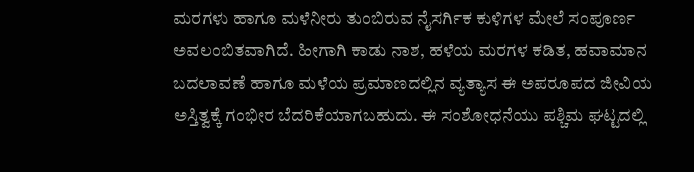ಮರಗಳು ಹಾಗೂ ಮಳೆನೀರು ತುಂಬಿರುವ ನೈಸರ್ಗಿಕ ಕುಳಿಗಳ ಮೇಲೆ ಸಂಪೂರ್ಣ ಅವಲಂಬಿತವಾಗಿದೆ. ಹೀಗಾಗಿ ಕಾಡು ನಾಶ, ಹಳೆಯ ಮರಗಳ ಕಡಿತ, ಹವಾಮಾನ ಬದಲಾವಣೆ ಹಾಗೂ ಮಳೆಯ ಪ್ರಮಾಣದಲ್ಲಿನ ವ್ಯತ್ಯಾಸ ಈ ಅಪರೂಪದ ಜೀವಿಯ ಅಸ್ತಿತ್ವಕ್ಕೆ ಗಂಭೀರ ಬೆದರಿಕೆಯಾಗಬಹುದು. ಈ ಸಂಶೋಧನೆಯು ಪಶ್ಚಿಮ ಘಟ್ಟದಲ್ಲಿ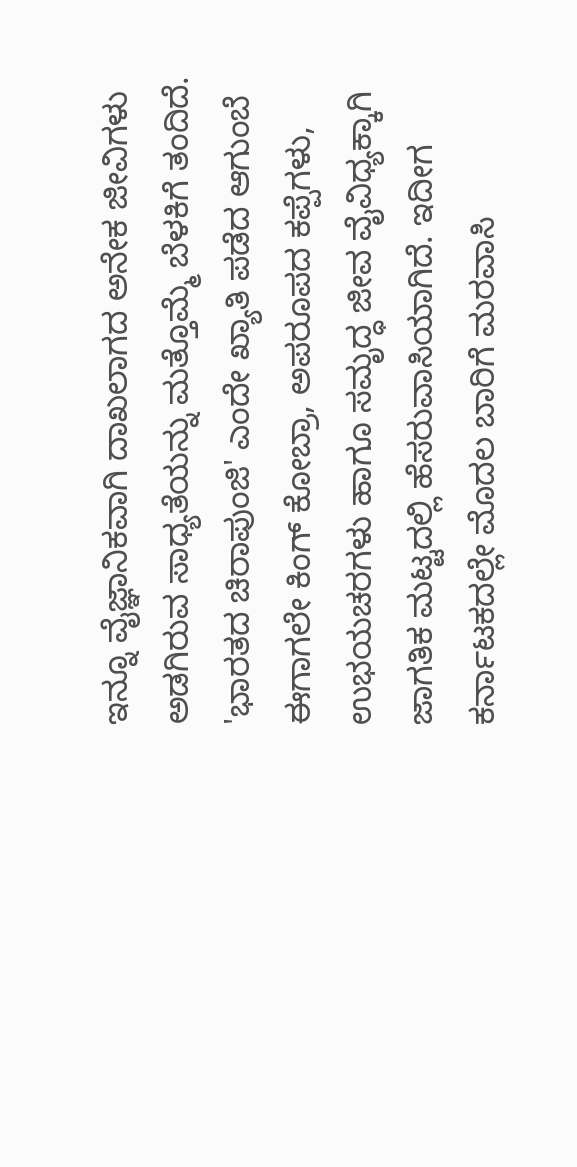ಇನ್ನೂ ವೈಜ್ಞಾನಿಕವಾಗಿ ದಾಖಲಾಗದ ಅನೇಕ ಜೀವಿಗಳು ಅಡಗಿರುವ ಸಾಧ್ಯತೆಯನ್ನು ಮತ್ತೊಮ್ಮೆ ಬೆಳಕಿಗೆ ತಂದಿದೆ.
'ಭಾರತದ ಚಿರಾಪುಂಜಿ' ಎಂದೇ ಖ್ಯಾತಿ ಪಡೆದ ಆಗುಂಬೆ ಈಗಾಗಲೇ ಕಿಂಗ್ ಕೋಬ್ರಾ, ಅಪರೂಪದ ಕಪ್ಪೆಗಳು, ಉಭಯಚರಗಳು ಹಾಗೂ ಸಮೃದ್ಧ ಜೀವ ವೈವಿಧ್ಯಕ್ಕಾಗಿ ಜಾಗತಿಕ ಮಟ್ಟದಲ್ಲಿ ಹೆಸರುವಾಸಿಯಾಗಿದೆ. ಇದೀಗ ಕರ್ನಾಟಕದಲ್ಲೇ ಮೊದಲ ಬಾರಿಗೆ ಮರವಾಸಿ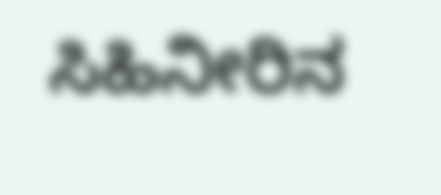ಸಿಹಿನೀರಿನ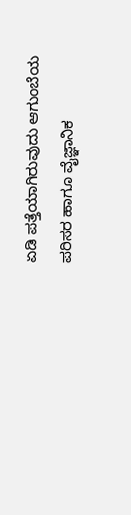ಏಡಿ ಪತ್ತೆಯಾಗಿರುವುದು ಆಗುಂಬೆಯ ಪರಿಸರ ಹಾಗೂ ವೈಜ್ಞಾನಿಕ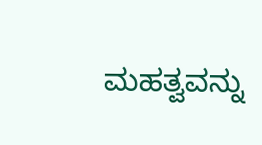ಮಹತ್ವವನ್ನು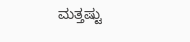ಮತ್ತಷ್ಟು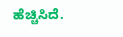ಹೆಚ್ಚಿಸಿದೆ.